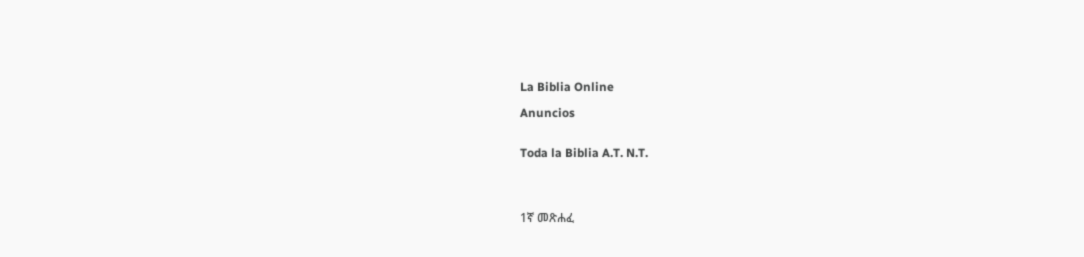La Biblia Online

Anuncios


Toda la Biblia A.T. N.T.




1ኛ መጽሐፈ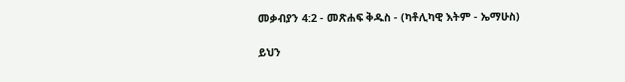መቃብያን 4:2 - መጽሐፍ ቅዱስ - (ካቶሊካዊ እትም - ኤማሁስ)

ይህን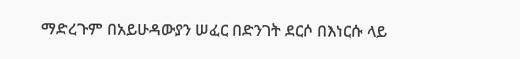ማድረጉም በአይሁዳውያን ሠፈር በድንገት ደርሶ በእነርሱ ላይ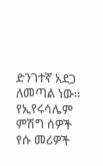ድንገተኛ አደጋ ለመጣል ነው። የኢየሩሳሌም ምሽግ ሰዎች የሱ መሪዎች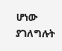ሆነው ያገለግሉት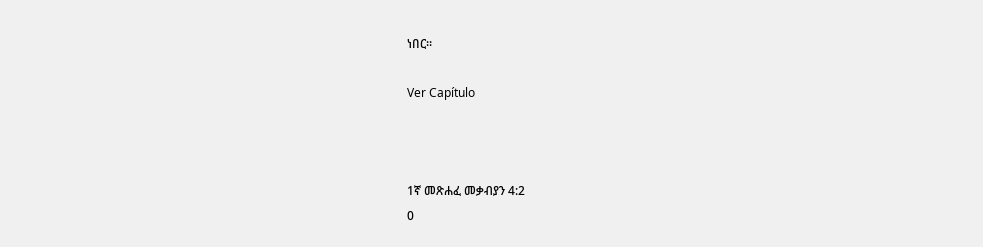ነበር።

Ver Capítulo



1ኛ መጽሐፈ መቃብያን 4:2
0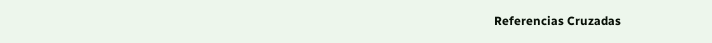Referencias Cruzadas